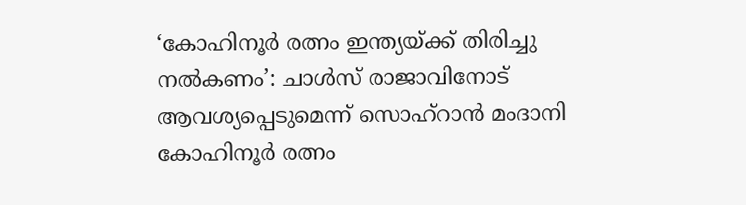‘കോഹിനൂർ രത്നം ഇന്ത്യയ്ക്ക് തിരിച്ചു നൽകണം’: ചാൾസ് രാജാവിനോട് ആവശ്യപ്പെടുമെന്ന് സൊഹ്റാൻ മംദാനി
കോഹിനൂർ രത്നം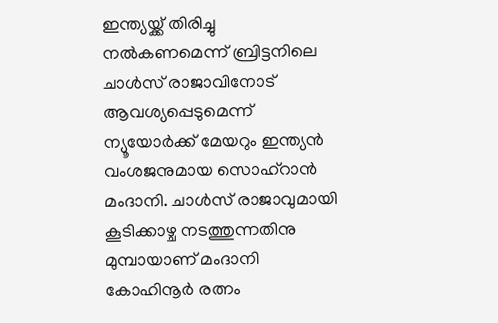ഇന്ത്യയ്ക്ക് തിരിച്ചു നൽകണമെന്ന് ബ്രിട്ടനിലെ ചാൾസ് രാജാവിനോട് ആവശ്യപ്പെടുമെന്ന് ന്യൂയോർക്ക് മേയറും ഇന്ത്യൻ വംശജനുമായ സൊഹ്റാൻ മംദാനി. ചാൾസ് രാജാവുമായി കൂടിക്കാഴ്ച നടത്തുന്നതിനു മുമ്പായാണ് മംദാനി കോഹിനൂർ രത്നം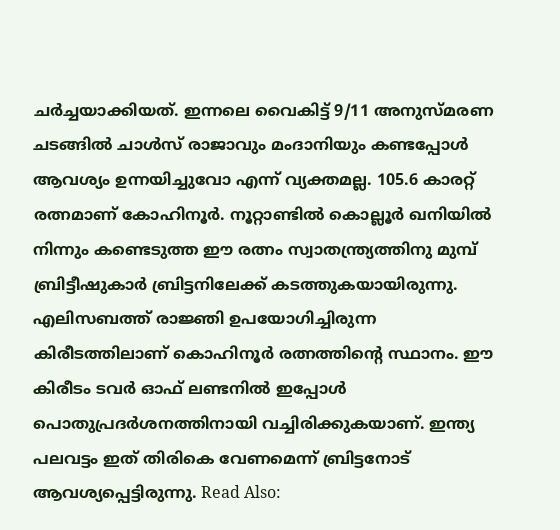ചർച്ചയാക്കിയത്. ഇന്നലെ വൈകിട്ട് 9/11 അനുസ്മരണ ചടങ്ങിൽ ചാൾസ് രാജാവും മംദാനിയും കണ്ടപ്പോൾ ആവശ്യം ഉന്നയിച്ചുവോ എന്ന് വ്യക്തമല്ല. 105.6 കാരറ്റ് രത്നമാണ് കോഹിനൂർ. നൂറ്റാണ്ടിൽ കൊല്ലൂർ ഖനിയിൽ നിന്നും കണ്ടെടുത്ത ഈ രത്നം സ്വാതന്ത്ര്യത്തിനു മുമ്പ് ബ്രിട്ടീഷുകാർ ബ്രിട്ടനിലേക്ക് കടത്തുകയായിരുന്നു. എലിസബത്ത് രാജ്ഞി ഉപയോഗിച്ചിരുന്ന കിരീടത്തിലാണ് കൊഹിനൂർ രത്നത്തിന്റെ സ്ഥാനം. ഈ കിരീടം ടവർ ഓഫ് ലണ്ടനിൽ ഇപ്പോൾ പൊതുപ്രദർശനത്തിനായി വച്ചിരിക്കുകയാണ്. ഇന്ത്യ പലവട്ടം ഇത് തിരികെ വേണമെന്ന് ബ്രിട്ടനോട് ആവശ്യപ്പെട്ടിരുന്നു. Read Also: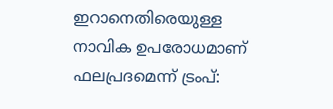ഇറാനെതിരെയുള്ള നാവിക ഉപരോധമാണ് ഫലപ്രദമെന്ന് ട്രംപ്: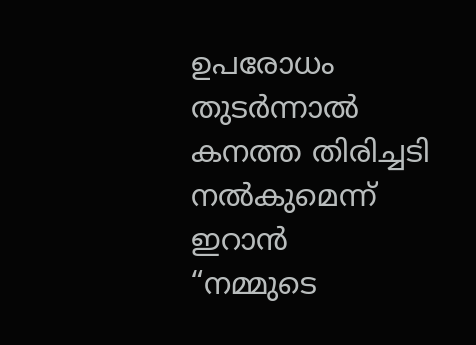ഉപരോധം തുടർന്നാൽ കനത്ത തിരിച്ചടി നൽകുമെന്ന് ഇറാൻ
“നമ്മുടെ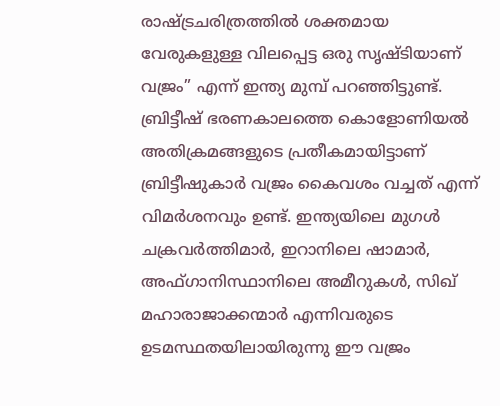രാഷ്ട്രചരിത്രത്തിൽ ശക്തമായ വേരുകളുള്ള വിലപ്പെട്ട ഒരു സൃഷ്ടിയാണ് വജ്രം” എന്ന് ഇന്ത്യ മുമ്പ് പറഞ്ഞിട്ടുണ്ട്. ബ്രിട്ടീഷ് ഭരണകാലത്തെ കൊളോണിയൽ അതിക്രമങ്ങളുടെ പ്രതീകമായിട്ടാണ് ബ്രിട്ടീഷുകാർ വജ്രം കൈവശം വച്ചത് എന്ന് വിമർശനവും ഉണ്ട്. ഇന്ത്യയിലെ മുഗൾ ചക്രവർത്തിമാർ, ഇറാനിലെ ഷാമാർ, അഫ്ഗാനിസ്ഥാനിലെ അമീറുകൾ, സിഖ് മഹാരാജാക്കന്മാർ എന്നിവരുടെ ഉടമസ്ഥതയിലായിരുന്നു ഈ വജ്രം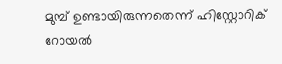മുമ്പ് ഉണ്ടായിരുന്നതെന്ന് ഹിസ്റ്റോറിക് റോയൽ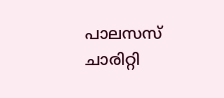പാലസസ് ചാരിറ്റി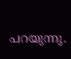പറയുന്നു.